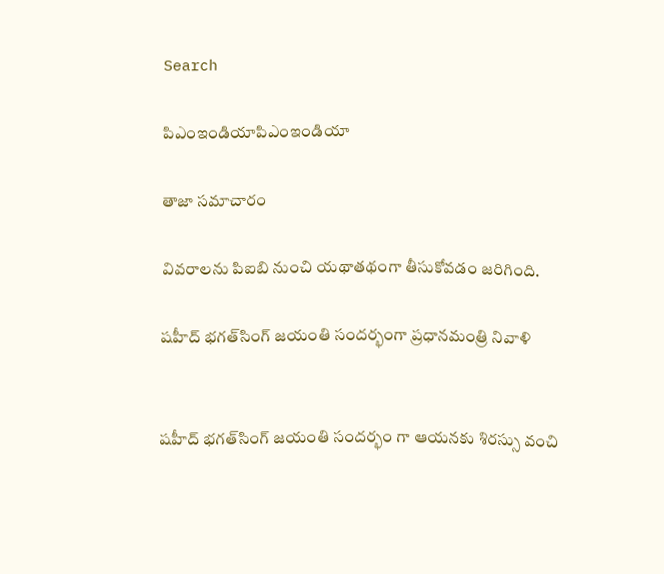Search

పిఎంఇండియాపిఎంఇండియా

తాజా స‌మాచారం

వివరాలను పిఐబి నుంచి యథాతథంగా తీసుకోవడం జరిగింది.

ష‌హీద్ భ‌గ‌త్‌సింగ్ జ‌యంతి సంద‌ర్భంగా ప్ర‌ధాన‌మంత్రి నివాళి


ష‌హీద్ భ‌గ‌త్‌సింగ్ జ‌యంతి సంద‌ర్భం గా ఆయ‌న‌కు శిర‌స్సు వంచి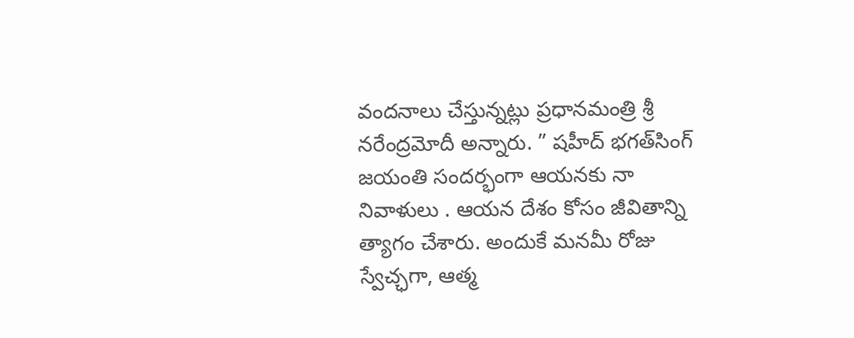వంద‌నాలు చేస్తున్న‌ట్లు ప్ర‌ధాన‌మంత్రి శ్రీ న‌రేంద్ర‌మోదీ అన్నారు. ” ష‌హీద్ భ‌గ‌త్‌సింగ్ జ‌యంతి సంద‌ర్భంగా ఆయ‌న‌కు నా నివాళులు . ఆయ‌న దేశం కోసం జీవితాన్ని త్యాగం చేశారు. అందుకే మ‌న‌మీ రోజు స్వేచ్ఛ‌గా, ఆత్మ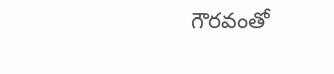గౌర‌వంతో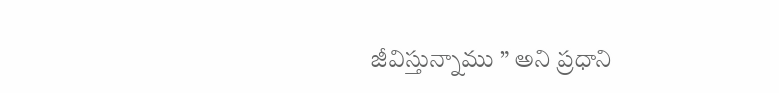జీవిస్తున్నాము ” అని ప్ర‌ధాని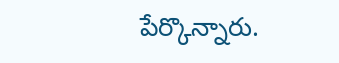పేర్కొన్నారు.